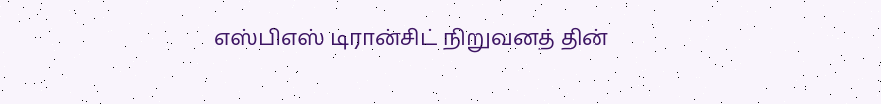எஸ்பிஎஸ் டிரான்சிட் நிறுவனத் தின்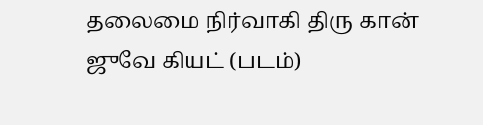தலைமை நிர்வாகி திரு கான் ஜுவே கியட் (படம்)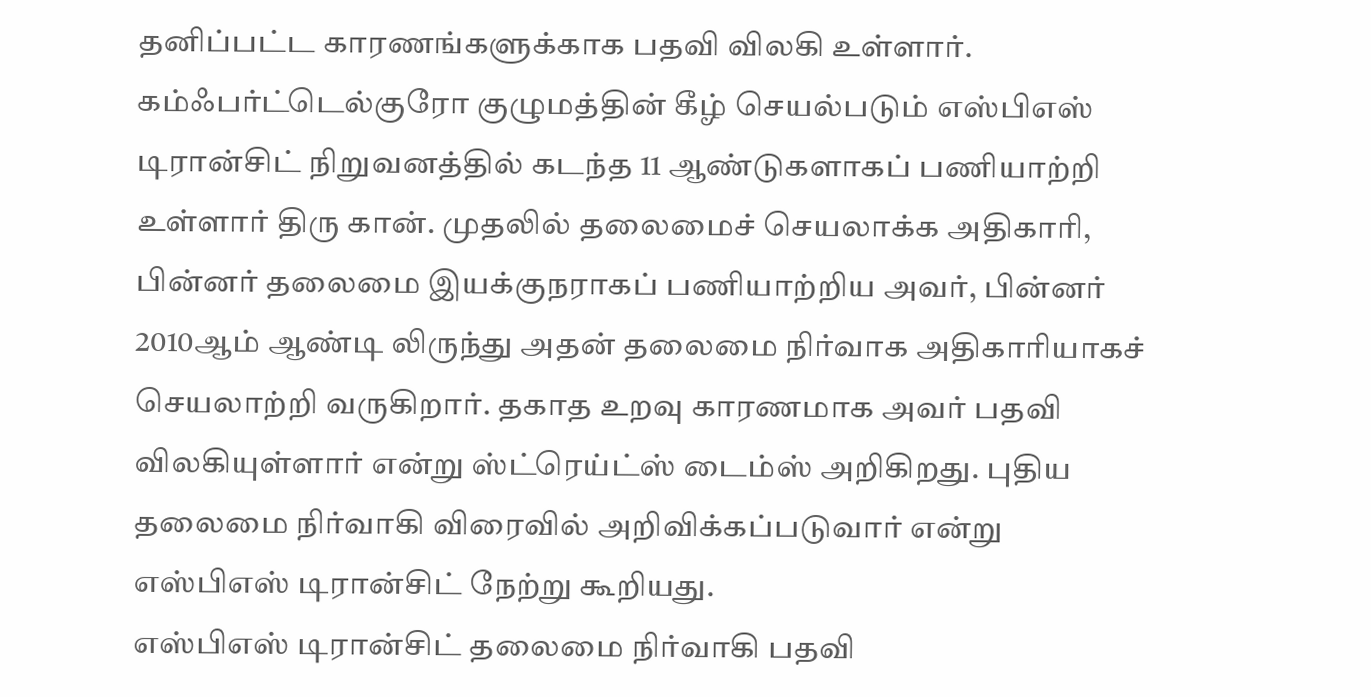தனிப்பட்ட காரணங்களுக்காக பதவி விலகி உள்ளார். கம்ஃபர்ட்டெல்குரோ குழுமத்தின் கீழ் செயல்படும் எஸ்பிஎஸ் டிரான்சிட் நிறுவனத்தில் கடந்த 11 ஆண்டுகளாகப் பணியாற்றி உள்ளார் திரு கான். முதலில் தலைமைச் செயலாக்க அதிகாரி, பின்னர் தலைமை இயக்குநராகப் பணியாற்றிய அவர், பின்னர் 2010ஆம் ஆண்டி லிருந்து அதன் தலைமை நிர்வாக அதிகாரியாகச் செயலாற்றி வருகிறார். தகாத உறவு காரணமாக அவர் பதவி விலகியுள்ளார் என்று ஸ்ட்ரெய்ட்ஸ் டைம்ஸ் அறிகிறது. புதிய தலைமை நிர்வாகி விரைவில் அறிவிக்கப்படுவார் என்று எஸ்பிஎஸ் டிரான்சிட் நேற்று கூறியது.
எஸ்பிஎஸ் டிரான்சிட் தலைமை நிர்வாகி பதவி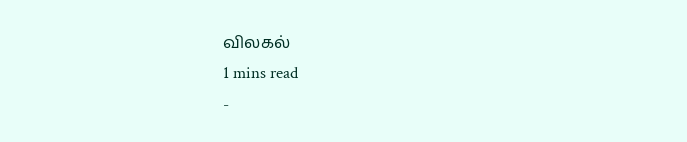விலகல்
1 mins read
-